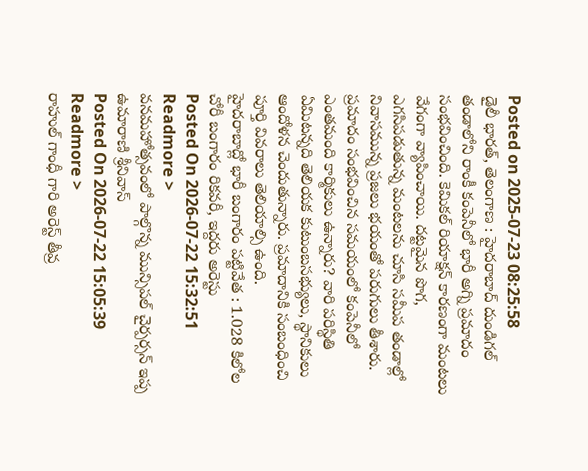Posted on 2025-07-23 08:25:58
డైలీ భారత్, తెలంగాణ : హైదరాబాద్ దుండిగల్ తండాలోని రాంకీ కంపెనీలో భారీ అగ్ని ప్రమాదం సంభవించింది. కెమికల్ రియాక్షన్ కారణంగా మంటలు వేగంగా వ్యాపించాయి. దట్టమైన పొగ, ఎగసిపడుతున్న మంటలను చూసి సమీప తండాల్లో నివాసమున్న ప్రజలు భయంతో పరుగులు తీశారు. ప్రమాదం సంభవించిన సమయంలో కంపెనీలో ఎంతమంది కార్మికులు ఉన్నారు? వారి పరిస్థితి ఏమిటన్నది తెలియక కుటుంబసభ్యులు, స్థానికులు ఆందోళన చెందుతున్నారు. ప్రమాదానికి సంబంధించి పూర్తి వివరాలు తెలియాల్సి ఉంది.
హైదరాబాద్లో భారీ బంగారం పట్టివేత : 1.028 కిలోల చోరీ బంగారం రికవరీ, ఇద్దరు అరెస్టు
Posted On 2026-07-22 15:32:51
Readmore >
వనమహోత్సవంలో పాల్గొన్న మున్సిపల్ చైర్పర్సన్ ఇప్ప ఉమారాణి శ్రీనివాస్
Posted On 2026-07-22 15:05:39
Readmore >
రాహుల్ గాంధీ గారి అరెస్ట్ తీవ్ర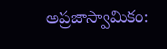అప్రజాస్వామికం: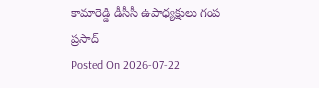కామారెడ్డి డీసీసీ ఉపాధ్యక్షులు గంప ప్రసాద్
Posted On 2026-07-22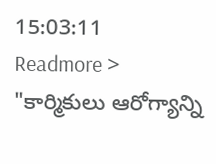15:03:11
Readmore >
"కార్మికులు ఆరోగ్యాన్ని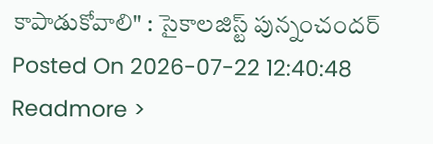కాపాడుకోవాలి" : సైకాలజిస్ట్ పున్నంచందర్
Posted On 2026-07-22 12:40:48
Readmore >